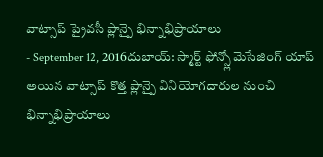వాట్సాప్ ప్రైవసీ ప్లాన్పై భిన్నాభిప్రాయాలు
- September 12, 2016దుబాయ్: స్మార్ట్ ఫోన్స్లో మెసేజింగ్ యాప్ అయిన వాట్సాప్ కొత్త ప్లాన్పై వినియోగదారుల నుంచి భిన్నాభిప్రాయాలు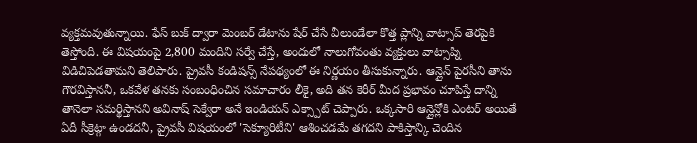వ్యక్తమవుతున్నాయి. ఫేస్ బుక్ ద్వారా మెంబర్ డేటాను షేర్ చేసే వీలుండేలా కొత్త ప్లాన్ని వాట్సాప్ తెరపైకి తెస్తోంది. ఈ విషయంపై 2,800 మందిని సర్వే చేస్తే, అందులో నాలుగోవంతు వ్యక్తులు వాట్సాప్ని విడిచిపెడతామని తెలిపారు. ప్రైవసీ కండిషన్స్ నేపథ్యంలో ఈ నిర్ణయం తీసుకున్నారు. ఆన్లైన్ పైరసీని తాను గౌరవిస్తాననీ, ఒకవేళ తనకు సంబంధించిన సమాచారం లీకై, అది తన కెరీర్ మీద ప్రభావం చూపిస్తే దాన్ని తానెలా సమర్థిస్తానని అవినాష్ సెక్వేరా అనే ఇండియన్ ఎక్స్పాట్ చెప్పారు. ఒక్కసారి ఆన్లైన్లోకి ఎంటర్ అయితే ఏదీ సీక్రెట్గా ఉండదనీ, ప్రైవసీ విషయంలో 'సెక్యూరిటీని' ఆశించడమే తగదని పాకిస్తాన్కి చెందిన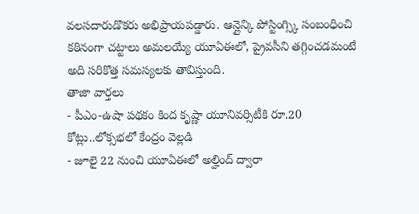వలసదారుడొకరు అభిప్రాయపడ్డారు. ఆన్లైన్కి పోస్టింగ్స్కి సంబంధించి కఠినంగా చట్టాలు అమలయ్యే యూఏఈలో, ప్రైవసీని తగ్గించడమంటే అది సరికొత్త సమస్యలకు తావిస్తుంది.
తాజా వార్తలు
- పీఎం-ఉషా పథకం కింద కృష్ణా యూనివర్సిటీకి రూ.20 కోట్లు..లోక్సభలో కేంద్రం వెల్లడి
- జూలై 22 నుంచి యూఏఈలో అల్హింద్ ద్వారా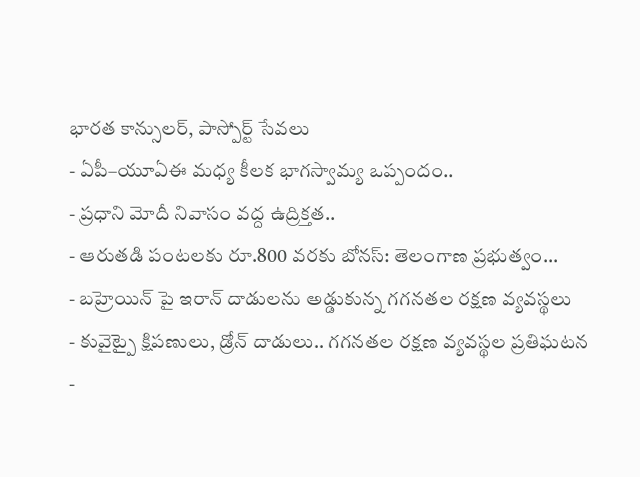భారత కాన్సులర్, పాస్పోర్ట్ సేవలు
- ఏపీ–యూఏఈ మధ్య కీలక భాగస్వామ్య ఒప్పందం..
- ప్రధాని మోదీ నివాసం వద్ద ఉద్రిక్తత..
- ఆరుతడి పంటలకు రూ.800 వరకు బోనస్: తెలంగాణ ప్రభుత్వం...
- బహ్రెయిన్ పై ఇరాన్ దాడులను అడ్డుకున్న గగనతల రక్షణ వ్యవస్థలు
- కువైట్పై క్షిపణులు, డ్రోన్ దాడులు.. గగనతల రక్షణ వ్యవస్థల ప్రతిఘటన
-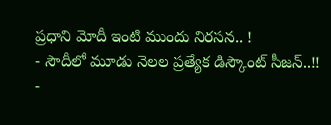ప్రధాని మోదీ ఇంటి ముందు నిరసన.. !
- సౌదీలో మూడు నెలల ప్రత్యేక డిస్కౌంట్ సీజన్..!!
-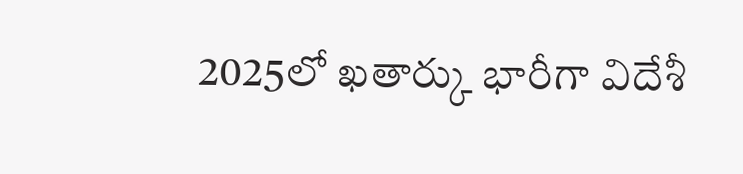2025లో ఖతార్కు భారీగా విదేశీ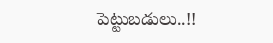పెట్టుబడులు..!!